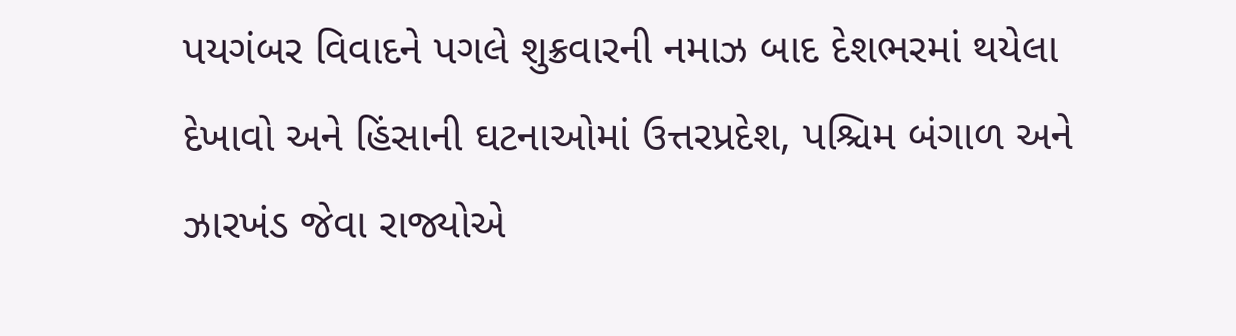પયગંબર વિવાદને પગલે શુક્રવારની નમાઝ બાદ દેશભરમાં થયેલા દેખાવો અને હિંસાની ઘટનાઓમાં ઉત્તરપ્રદેશ, પશ્ચિમ બંગાળ અને ઝારખંડ જેવા રાજ્યોએ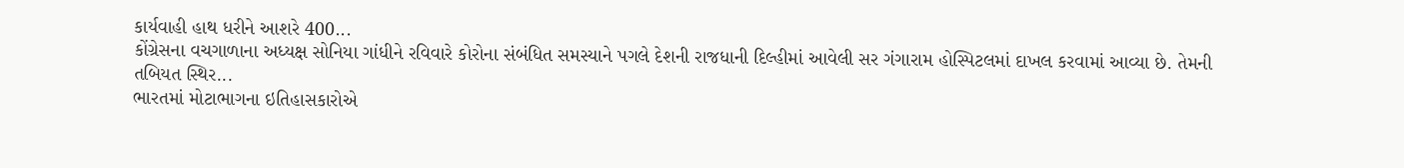કાર્યવાહી હાથ ધરીને આશરે 400...
કોંગ્રેસના વચગાળાના અધ્યક્ષ સોનિયા ગાંધીને રવિવારે કોરોના સંબંધિત સમસ્યાને પગલે દેશની રાજધાની દિલ્હીમાં આવેલી સર ગંગારામ હોસ્પિટલમાં દાખલ કરવામાં આવ્યા છે. તેમની તબિયત સ્થિર...
ભારતમાં મોટાભાગના ઇતિહાસકારોએ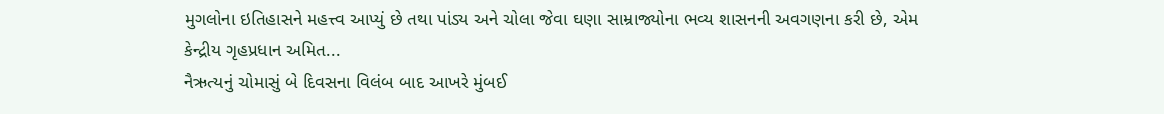મુગલોના ઇતિહાસને મહત્ત્વ આપ્યું છે તથા પાંડ્ય અને ચોલા જેવા ઘણા સામ્રાજ્યોના ભવ્ય શાસનની અવગણના કરી છે, એમ કેન્દ્રીય ગૃહપ્રધાન અમિત...
નૈઋત્યનું ચોમાસું બે દિવસના વિલંબ બાદ આખરે મુંબઈ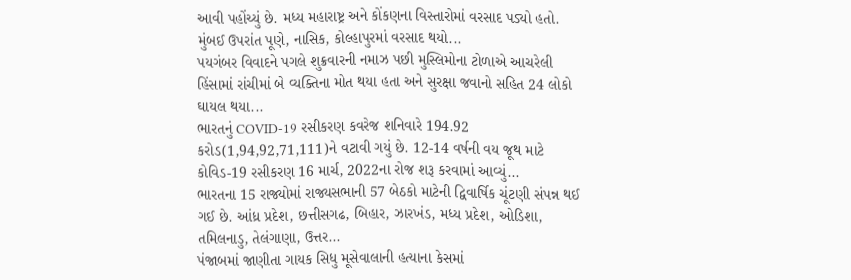આવી પહોંચ્યું છે. મધ્ય મહારાષ્ટ્ર અને કોંકણના વિસ્તારોમાં વરસાદ પડ્યો હતો. મુંબઈ ઉપરાંત પૂણે, નાસિક, કોલ્હાપુરમાં વરસાદ થયો...
પયગંબર વિવાદને પગલે શુક્રવારની નમાઝ પછી મુસ્લિમોના ટોળાએ આચરેલી હિંસામાં રાંચીમાં બે વ્યક્તિના મોત થયા હતા અને સુરક્ષા જવાનો સહિત 24 લોકો ઘાયલ થયા...
ભારતનું COVID-19 રસીકરણ કવરેજ શનિવારે 194.92 કરોડ(1,94,92,71,111)ને વટાવી ગયું છે. 12-14 વર્ષની વય જૂથ માટે કોવિડ-19 રસીકરણ 16 માર્ચ, 2022ના રોજ શરૂ કરવામાં આવ્યું...
ભારતના 15 રાજ્યોમાં રાજ્યસભાની 57 બેઠકો માટેની દ્વિવાર્ષિક ચૂંટણી સંપન્ન થઈ ગઈ છે. આંધ્ર પ્રદેશ, છત્તીસગઢ, બિહાર, ઝારખંડ, મધ્ય પ્રદેશ, ઓડિશા, તમિલનાડુ, તેલંગાણા, ઉત્તર...
પંજાબમાં જાણીતા ગાયક સિધુ મૂસેવાલાની હત્યાના કેસમાં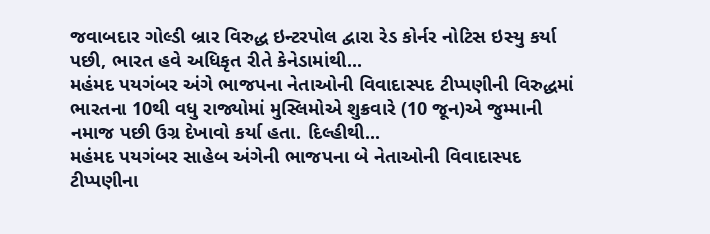જવાબદાર ગોલ્ડી બ્રાર વિરુદ્ધ ઇન્ટરપોલ દ્વારા રેડ કોર્નર નોટિસ ઇસ્યુ કર્યા પછી, ભારત હવે અધિકૃત રીતે કેનેડામાંથી...
મહંમદ પયગંબર અંગે ભાજપના નેતાઓની વિવાદાસ્પદ ટીપ્પણીની વિરુદ્ધમાં ભારતના 10થી વધુ રાજ્યોમાં મુસ્લિમોએ શુક્રવારે (10 જૂન)એ જુમ્માની નમાજ પછી ઉગ્ર દેખાવો કર્યા હતા. દિલ્હીથી...
મહંમદ પયગંબર સાહેબ અંગેની ભાજપના બે નેતાઓની વિવાદાસ્પદ ટીપ્પણીના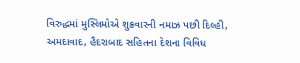વિરુદ્ધમાં મુસ્લિમોએ શુક્રવારની નમાઝ પછી દિલ્હી, અમદાવાદ, હૈદરાબાદ સહિતના દેશના વિવિધ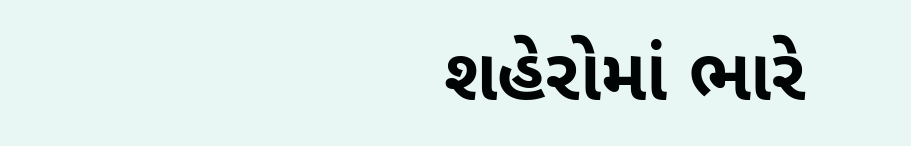શહેરોમાં ભારે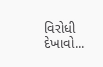વિરોધી દેખાવો...